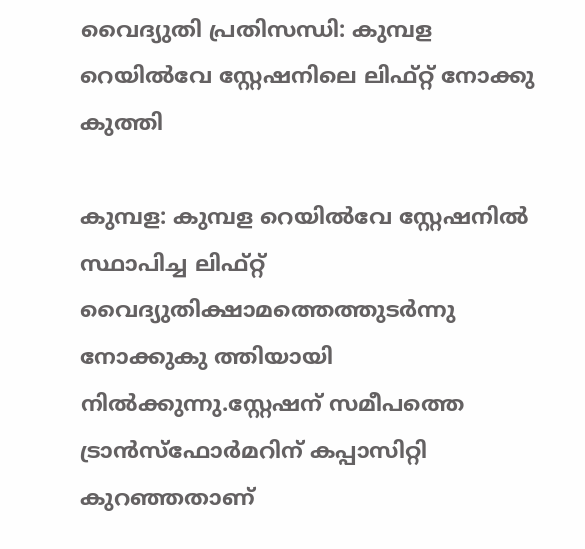വൈദ്യുതി പ്രതിസന്ധി: കുമ്പള റെയിൽവേ സ്റ്റേഷനിലെ ലിഫ്റ്റ് നോക്കു കുത്തി

കുമ്പള: കുമ്പള റെയിൽവേ സ്റ്റേഷനിൽ സ്ഥാപിച്ച ലിഫ്റ്റ് വൈദ്യുതിക്ഷാമത്തെത്തുടർന്നു നോക്കുകു ത്തിയായി നിൽക്കുന്നു.സ്റ്റേഷന് സമീപത്തെ ട്രാൻസ്ഫോർമറിന് കപ്പാസിറ്റി കുറഞ്ഞതാണ്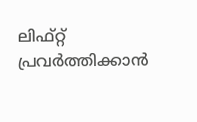ലിഫ്റ്റ് പ്രവർത്തിക്കാൻ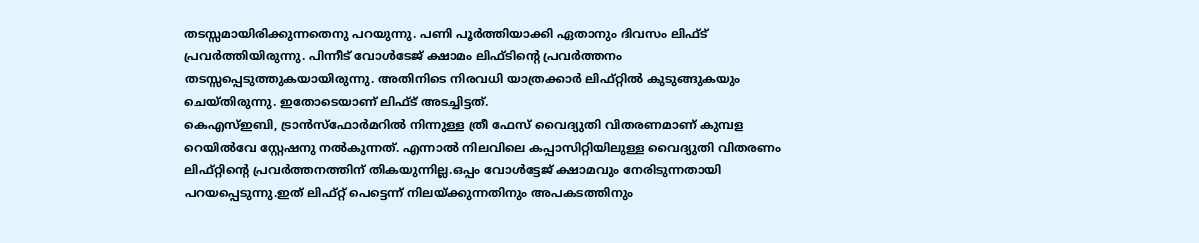തടസ്സമായിരിക്കുന്നതെനു പറയുന്നു. പണി പൂർത്തിയാക്കി ഏതാനും ദിവസം ലിഫ്ട് പ്രവർത്തിയിരുന്നു. പിന്നീട് വോൾടേജ് ക്ഷാമം ലിഫ്ടിന്റെ പ്രവർത്തനം തടസ്സപ്പെടുത്തുകയായിരുന്നു. അതിനിടെ നിരവധി യാത്രക്കാർ ലിഫ്റ്റിൽ കുടുങ്ങുകയും ചെയ്തിരുന്നു. ഇതോടെയാണ് ലിഫ്ട് അടച്ചിട്ടത്.
കെഎസ്ഇബി, ട്രാൻസ്ഫോർമറിൽ നിന്നുള്ള ത്രീ ഫേസ് വൈദ്യുതി വിതരണമാണ് കുമ്പള റെയിൽവേ സ്റ്റേഷനു നൽകുന്നത്. എന്നാൽ നിലവിലെ കപ്പാസിറ്റിയിലുള്ള വൈദ്യുതി വിതരണം ലിഫ്റ്റിന്റെ പ്രവർത്തനത്തിന് തികയുന്നില്ല.ഒപ്പം വോൾട്ടേജ് ക്ഷാമവും നേരിടുന്നതായി പറയപ്പെടുന്നു.ഇത് ലിഫ്റ്റ് പെട്ടെന്ന് നിലയ്ക്കുന്നതിനും അപകടത്തിനും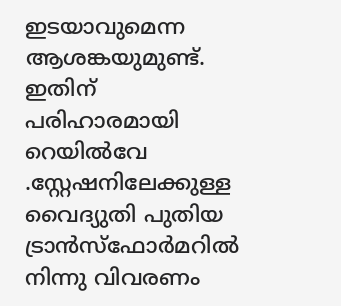ഇടയാവുമെന്ന ആശങ്കയുമുണ്ട്. ഇതിന് പരിഹാരമായി
റെയിൽവേ .സ്റ്റേഷനിലേക്കുള്ള വൈദ്യുതി പുതിയ ട്രാൻസ്ഫോർമറിൽ നിന്നു വിവരണം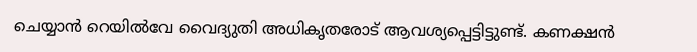ചെയ്യാൻ റെയിൽവേ വൈദ്യുതി അധികൃതരോട് ആവശ്യപ്പെട്ടിട്ടുണ്ട്. കണക്ഷൻ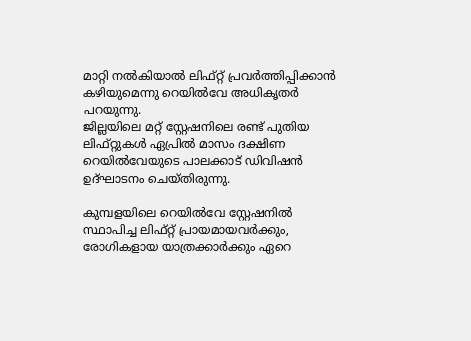മാറ്റി നൽകിയാൽ ലിഫ്റ്റ് പ്രവർത്തിപ്പിക്കാൻ കഴിയുമെന്നു റെയിൽവേ അധികൃതർ പറയുന്നു.
ജില്ലയിലെ മറ്റ് സ്റ്റേഷനിലെ രണ്ട് പുതിയ ലിഫ്റ്റുകൾ ഏപ്രിൽ മാസം ദക്ഷിണ റെയിൽവേയുടെ പാലക്കാട് ഡിവിഷൻ ഉദ്ഘാടനം ചെയ്തിരുന്നു.

കുമ്പളയിലെ റെയിൽവേ സ്റ്റേഷനിൽ സ്ഥാപിച്ച ലിഫ്റ്റ് പ്രായമായവർക്കും, രോഗികളായ യാത്രക്കാർക്കും ഏറെ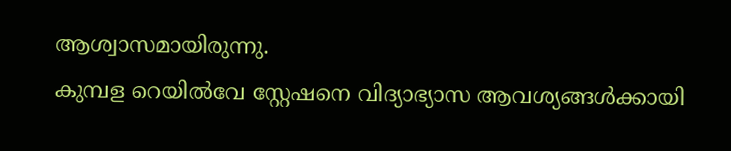ആശ്വാസമായിരുന്നു.
കുമ്പള റെയിൽ‌വേ സ്റ്റേഷനെ വിദ്യാഭ്യാസ ആവശ്യങ്ങൾക്കായി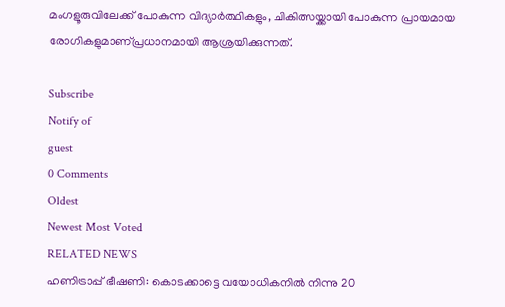മംഗളൂരുവിലേക്ക് പോകുന്ന വിദ്യാർത്ഥികളും, ചികിത്സയ്ക്കായി പോകുന്ന പ്രായമായ രോഗികളുമാണ്പ്രധാനമായി ആശ്രയിക്കുന്നത്.

Subscribe
Notify of
guest
0 Comments
Oldest
Newest Most Voted
RELATED NEWS
ഹണിട്രാപ്പ് ഭീഷണി: കൊടക്കാട്ടെ വയോധികനില്‍ നിന്നു 20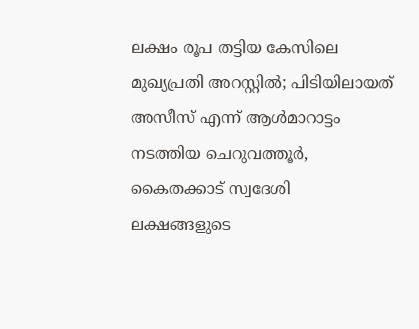ലക്ഷം രൂപ തട്ടിയ കേസിലെ മുഖ്യപ്രതി അറസ്റ്റില്‍; പിടിയിലായത് അസീസ് എന്ന് ആള്‍മാറാട്ടം നടത്തിയ ചെറുവത്തൂര്‍, കൈതക്കാട് സ്വദേശി
ലക്ഷങ്ങളുടെ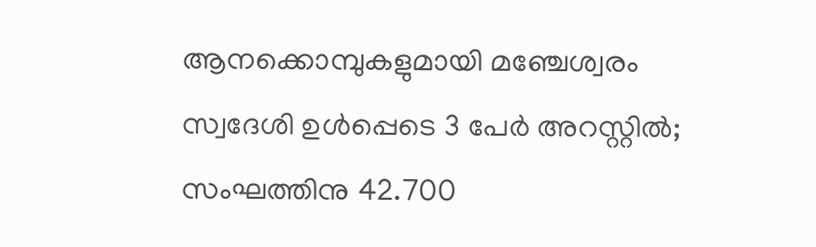ആനക്കൊമ്പുകളുമായി മഞ്ചേശ്വരം സ്വദേശി ഉള്‍പ്പെടെ 3 പേര്‍ അറസ്റ്റില്‍; സംഘത്തിനു 42.700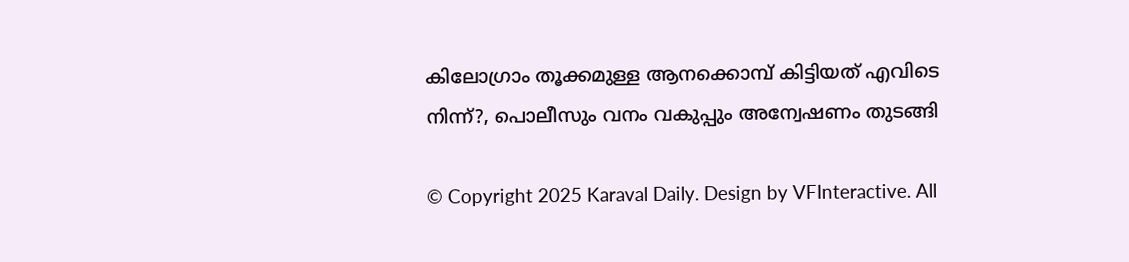കിലോഗ്രാം തൂക്കമുള്ള ആനക്കൊമ്പ് കിട്ടിയത് എവിടെ നിന്ന്?, പൊലീസും വനം വകുപ്പും അന്വേഷണം തുടങ്ങി

© Copyright 2025 Karaval Daily. Design by VFInteractive. All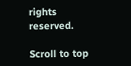rights reserved.

Scroll to top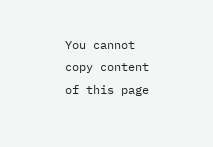You cannot copy content of this page